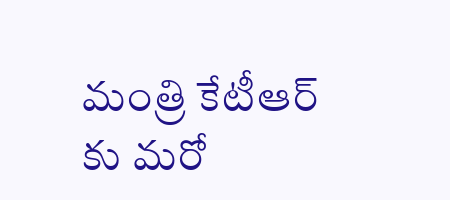మంత్రి కేటీఆర్ కు మరో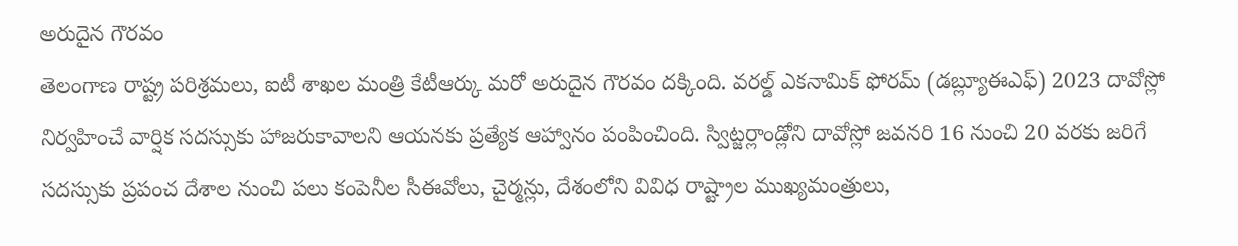అరుదైన గౌరవం
తెలంగాణ రాష్ట్ర పరిశ్రమలు, ఐటీ శాఖల మంత్రి కేటీఆర్కు మరో అరుదైన గౌరవం దక్కింది. వరల్డ్ ఎకనామిక్ ఫోరమ్ (డబ్ల్యూఈఎఫ్) 2023 దావోస్లో నిర్వహించే వార్షిక సదస్సుకు హాజరుకావాలని ఆయనకు ప్రత్యేక ఆహ్వానం పంపించింది. స్విట్జర్లాండ్లోని దావోస్లో జవనరి 16 నుంచి 20 వరకు జరిగే సదస్సుకు ప్రపంచ దేశాల నుంచి పలు కంపెనీల సీఈవోలు, చైర్మన్లు, దేశంలోని వివిధ రాష్ట్రాల ముఖ్యమంత్రులు,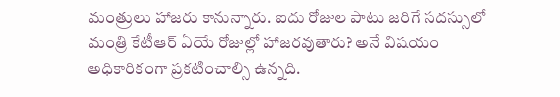మంత్రులు హాజరు కానున్నారు. ఐదు రోజుల పాటు జరిగే సదస్సులో మంత్రి కేటీఆర్ ఏయే రోజుల్లో హాజరవుతారు? అనే విషయం అధికారికంగా ప్రకటించాల్సి ఉన్నది.